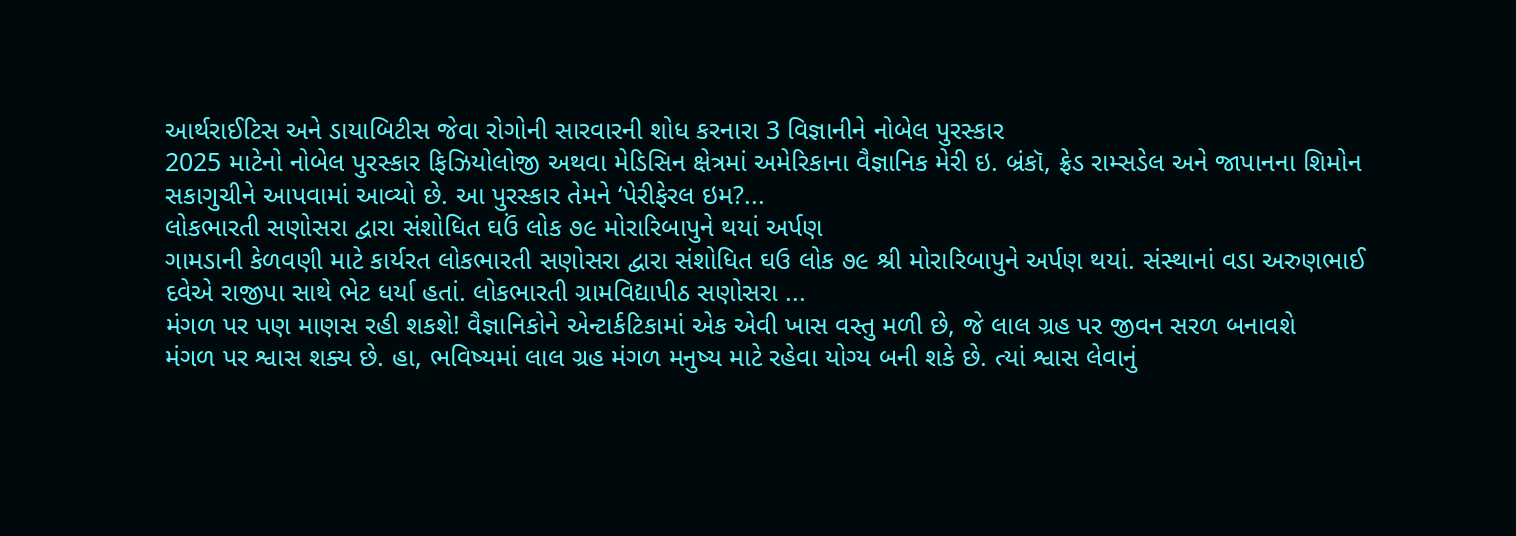આર્થરાઈટિસ અને ડાયાબિટીસ જેવા રોગોની સારવારની શોધ કરનારા 3 વિજ્ઞાનીને નોબેલ પુરસ્કાર
2025 માટેનો નોબેલ પુરસ્કાર ફિઝિયોલોજી અથવા મેડિસિન ક્ષેત્રમાં અમેરિકાના વૈજ્ઞાનિક મેરી ઇ. બ્રંકૉ, ફ્રેડ રામ્સડેલ અને જાપાનના શિમોન સકાગુચીને આપવામાં આવ્યો છે. આ પુરસ્કાર તેમને ‘પેરીફેરલ ઇમ?...
લોકભારતી સણોસરા દ્વારા સંશોધિત ઘઉં લોક ૭૯ મોરારિબાપુને થયાં અર્પણ
ગામડાની કેળવણી માટે કાર્યરત લોકભારતી સણોસરા દ્વારા સંશોધિત ઘઉ લોક ૭૯ શ્રી મોરારિબાપુને અર્પણ થયાં. સંસ્થાનાં વડા અરુણભાઈ દવેએ રાજીપા સાથે ભેટ ધર્યા હતાં. લોકભારતી ગ્રામવિદ્યાપીઠ સણોસરા ...
મંગળ પર પણ માણસ રહી શકશે! વૈજ્ઞાનિકોને એન્ટાર્કટિકામાં એક એવી ખાસ વસ્તુ મળી છે, જે લાલ ગ્રહ પર જીવન સરળ બનાવશે
મંગળ પર શ્વાસ શક્ય છે. હા, ભવિષ્યમાં લાલ ગ્રહ મંગળ મનુષ્ય માટે રહેવા યોગ્ય બની શકે છે. ત્યાં શ્વાસ લેવાનું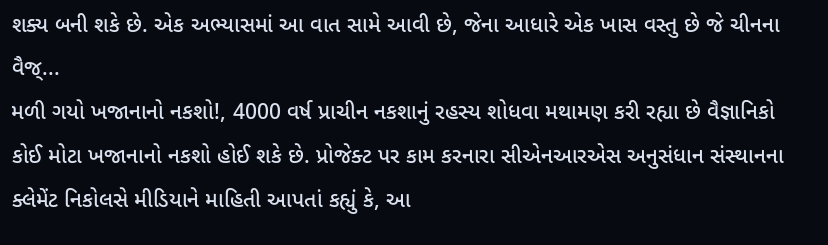શક્ય બની શકે છે. એક અભ્યાસમાં આ વાત સામે આવી છે, જેના આધારે એક ખાસ વસ્તુ છે જે ચીનના વૈજ્...
મળી ગયો ખજાનાનો નકશો!, 4000 વર્ષ પ્રાચીન નકશાનું રહસ્ય શોધવા મથામણ કરી રહ્યા છે વૈજ્ઞાનિકો
કોઈ મોટા ખજાનાનો નકશો હોઈ શકે છે. પ્રોજેક્ટ પર કામ કરનારા સીએનઆરએસ અનુસંધાન સંસ્થાનના ક્લેમેંટ નિકોલસે મીડિયાને માહિતી આપતાં કહ્યું કે, આ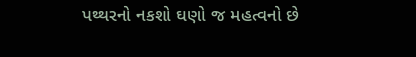પથ્થરનો નકશો ઘણો જ મહત્વનો છે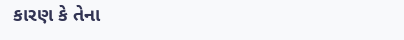કારણ કે તેના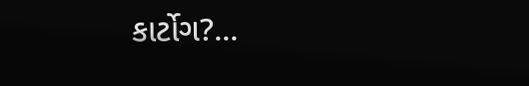કાર્ટોગ?...